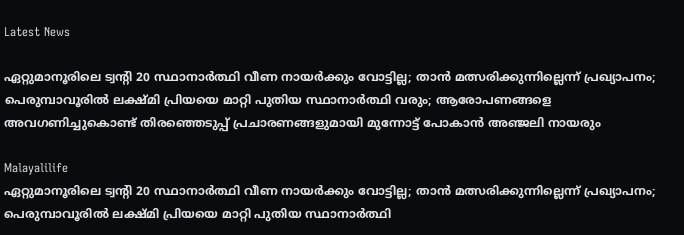Latest News

ഏറ്റുമാനൂരിലെ ട്വന്റി 20 സ്ഥാനാര്‍ത്ഥി വീണ നായര്‍ക്കും വോട്ടില്ല; താന്‍ മത്സരിക്കുന്നില്ലെന്ന് പ്രഖ്യാപനം; പെരുമ്പാവൂരില്‍ ലക്ഷ്മി പ്രിയയെ മാറ്റി പുതിയ സ്ഥാനാര്‍ത്ഥി വരും; ആരോപണങ്ങളെ അവഗണിച്ചുകൊണ്ട് തിരഞ്ഞെടുപ്പ് പ്രചാരണങ്ങളുമായി മുന്നോട്ട് പോകാന്‍ അഞ്ജലി നായരും

Malayalilife
ഏറ്റുമാനൂരിലെ ട്വന്റി 20 സ്ഥാനാര്‍ത്ഥി വീണ നായര്‍ക്കും വോട്ടില്ല; താന്‍ മത്സരിക്കുന്നില്ലെന്ന് പ്രഖ്യാപനം; പെരുമ്പാവൂരില്‍ ലക്ഷ്മി പ്രിയയെ മാറ്റി പുതിയ സ്ഥാനാര്‍ത്ഥി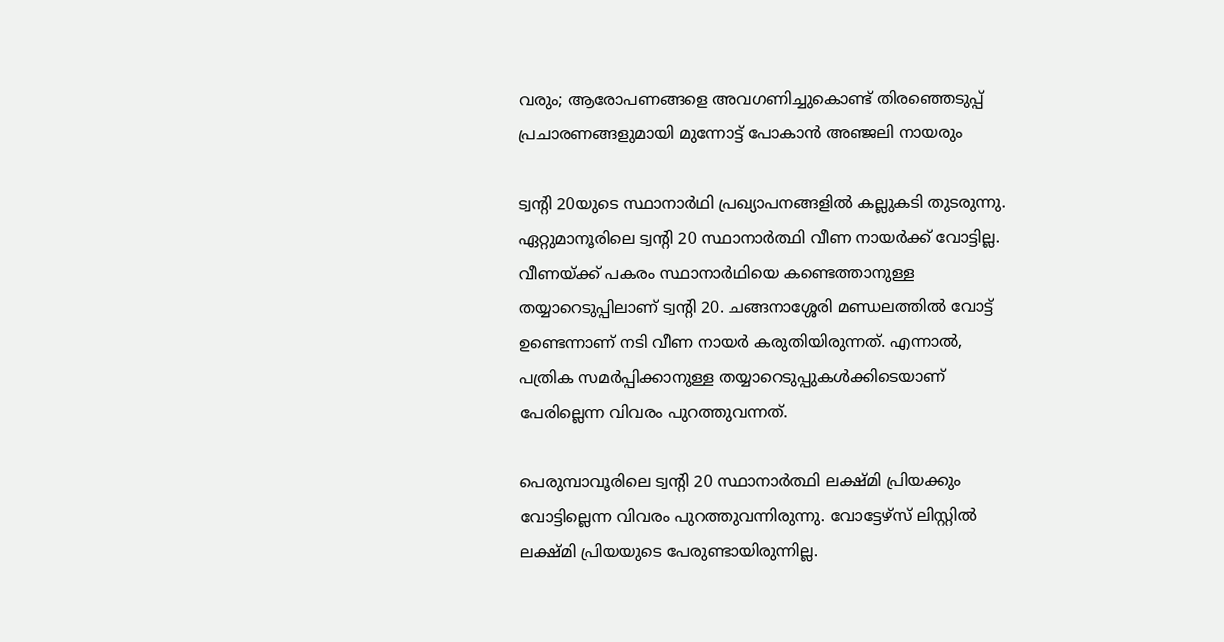വരും; ആരോപണങ്ങളെ അവഗണിച്ചുകൊണ്ട് തിരഞ്ഞെടുപ്പ് പ്രചാരണങ്ങളുമായി മുന്നോട്ട് പോകാന്‍ അഞ്ജലി നായരും

ട്വന്റി 20യുടെ സ്ഥാനാര്‍ഥി പ്രഖ്യാപനങ്ങളില്‍ കല്ലുകടി തുടരുന്നു. ഏറ്റുമാനൂരിലെ ട്വന്റി 20 സ്ഥാനാര്‍ത്ഥി വീണ നായര്‍ക്ക് വോട്ടില്ല. വീണയ്ക്ക് പകരം സ്ഥാനാര്‍ഥിയെ കണ്ടെത്താനുള്ള തയ്യാറെടുപ്പിലാണ് ട്വന്റി 20. ചങ്ങനാശ്ശേരി മണ്ഡലത്തില്‍ വോട്ട് ഉണ്ടെന്നാണ് നടി വീണ നായര്‍ കരുതിയിരുന്നത്. എന്നാല്‍, പത്രിക സമര്‍പ്പിക്കാനുള്ള തയ്യാറെടുപ്പുകള്‍ക്കിടെയാണ് പേരില്ലെന്ന വിവരം പുറത്തുവന്നത്.

പെരുമ്പാവൂരിലെ ട്വന്റി 20 സ്ഥാനാര്‍ത്ഥി ലക്ഷ്മി പ്രിയക്കും വോട്ടില്ലെന്ന വിവരം പുറത്തുവന്നിരുന്നു. വോട്ടേഴ്സ് ലിസ്റ്റില്‍ ലക്ഷ്മി പ്രിയയുടെ പേരുണ്ടായിരുന്നില്ല.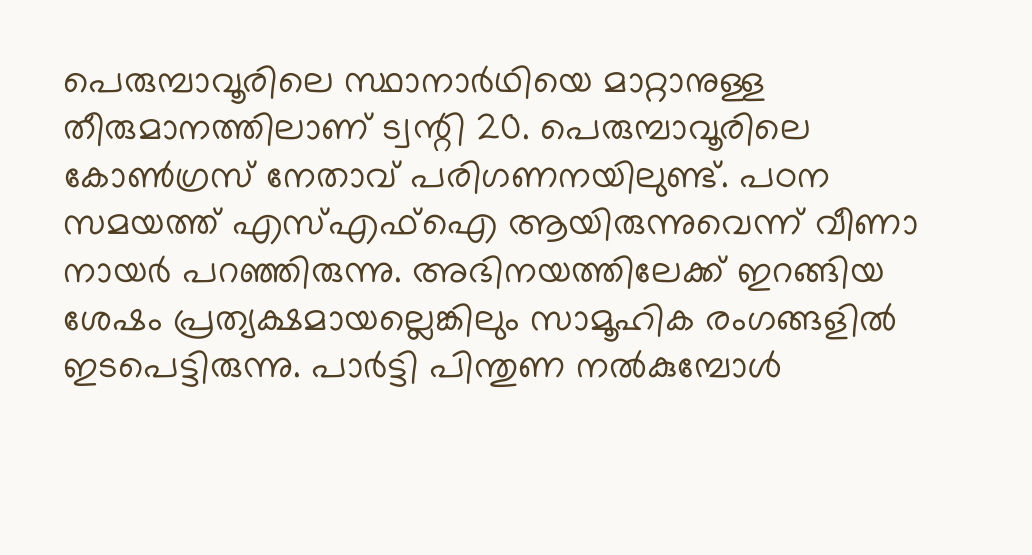പെരുമ്പാവൂരിലെ സ്ഥാനാര്‍ഥിയെ മാറ്റാനുള്ള തീരുമാനത്തിലാണ് ട്വന്റി 20. പെരുമ്പാവൂരിലെ കോണ്‍ഗ്രസ് നേതാവ് പരിഗണനയിലുണ്ട്. പഠന സമയത്ത് എസ്എഫ്‌ഐ ആയിരുന്നുവെന്ന് വീണാ നായര്‍ പറഞ്ഞിരുന്നു. അഭിനയത്തിലേക്ക് ഇറങ്ങിയ ശേഷം പ്രത്യക്ഷമായല്ലെങ്കിലും സാമൂഹിക രംഗങ്ങളില്‍ ഇടപെട്ടിരുന്നു. പാര്‍ട്ടി പിന്തുണ നല്‍കുമ്പോള്‍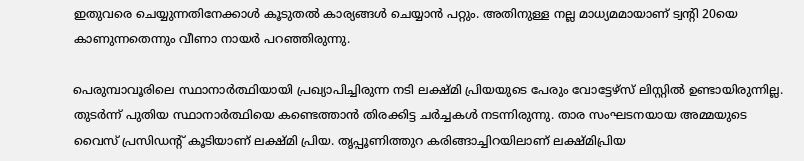ഇതുവരെ ചെയ്യുന്നതിനേക്കാള്‍ കൂടുതല്‍ കാര്യങ്ങള്‍ ചെയ്യാന്‍ പറ്റും. അതിനുള്ള നല്ല മാധ്യമമായാണ് ട്വന്റി 20യെ കാണുന്നതെന്നും വീണാ നായര്‍ പറഞ്ഞിരുന്നു.

പെരുമ്പാവൂരിലെ സ്ഥാനാര്‍ത്ഥിയായി പ്രഖ്യാപിച്ചിരുന്ന നടി ലക്ഷ്മി പ്രിയയുടെ പേരും വോട്ടേഴ്സ് ലിസ്റ്റില്‍ ഉണ്ടായിരുന്നില്ല. തുടര്‍ന്ന് പുതിയ സ്ഥാനാര്‍ത്ഥിയെ കണ്ടെത്താന്‍ തിരക്കിട്ട ചര്‍ച്ചകള്‍ നടന്നിരുന്നു. താര സംഘടനയായ അമ്മയുടെ വൈസ് പ്രസിഡന്റ് കൂടിയാണ് ലക്ഷ്മി പ്രിയ. തൃപ്പൂണിത്തുറ കരിങ്ങാച്ചിറയിലാണ് ലക്ഷ്മിപ്രിയ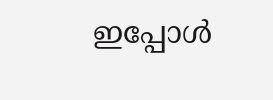ഇപ്പോള്‍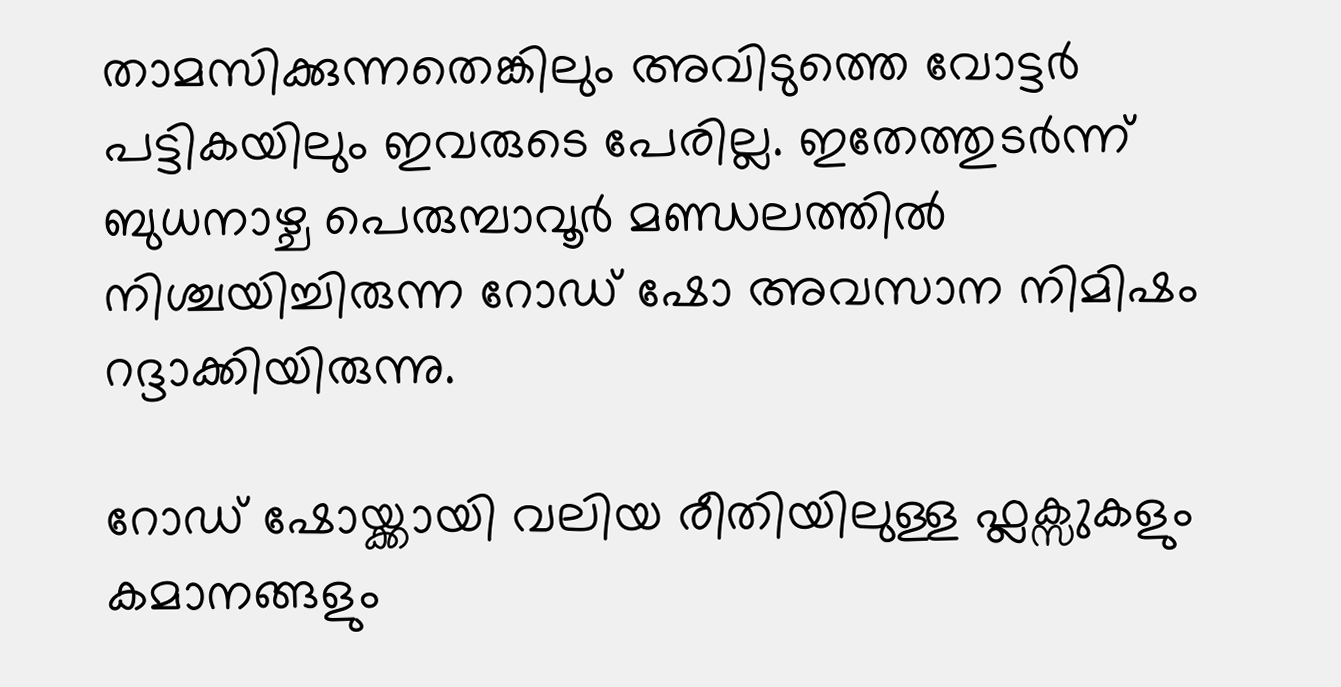താമസിക്കുന്നതെങ്കിലും അവിടുത്തെ വോട്ടര്‍ പട്ടികയിലും ഇവരുടെ പേരില്ല. ഇതേത്തുടര്‍ന്ന് ബുധനാഴ്ച പെരുമ്പാവൂര്‍ മണ്ഡലത്തില്‍ നിശ്ചയിച്ചിരുന്ന റോഡ് ഷോ അവസാന നിമിഷം റദ്ദാക്കിയിരുന്നു.

റോഡ് ഷോയ്ക്കായി വലിയ രീതിയിലുള്ള ഫ്ലക്സുകളും കമാനങ്ങളും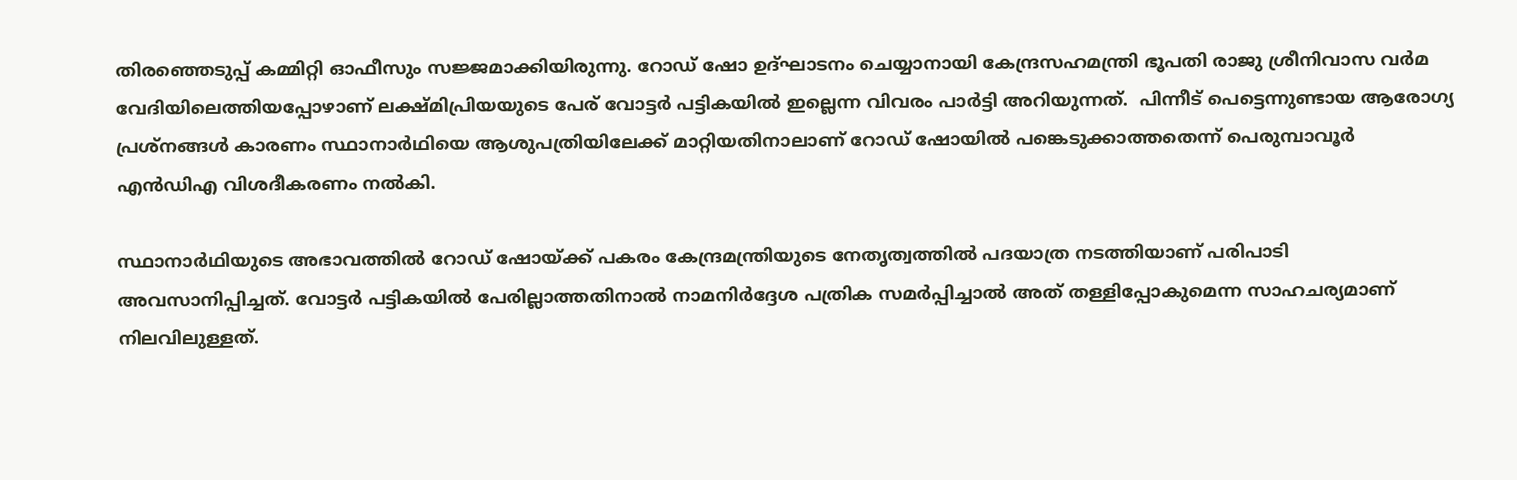തിരഞ്ഞെടുപ്പ് കമ്മിറ്റി ഓഫീസും സജ്ജമാക്കിയിരുന്നു. റോഡ് ഷോ ഉദ്ഘാടനം ചെയ്യാനായി കേന്ദ്രസഹമന്ത്രി ഭൂപതി രാജു ശ്രീനിവാസ വര്‍മ വേദിയിലെത്തിയപ്പോഴാണ് ലക്ഷ്മിപ്രിയയുടെ പേര് വോട്ടര്‍ പട്ടികയില്‍ ഇല്ലെന്ന വിവരം പാര്‍ട്ടി അറിയുന്നത്.  പിന്നീട് പെട്ടെന്നുണ്ടായ ആരോഗ്യ പ്രശ്നങ്ങള്‍ കാരണം സ്ഥാനാര്‍ഥിയെ ആശുപത്രിയിലേക്ക് മാറ്റിയതിനാലാണ് റോഡ് ഷോയില്‍ പങ്കെടുക്കാത്തതെന്ന് പെരുമ്പാവൂര്‍ എന്‍ഡിഎ വിശദീകരണം നല്‍കി.

സ്ഥാനാര്‍ഥിയുടെ അഭാവത്തില്‍ റോഡ് ഷോയ്ക്ക് പകരം കേന്ദ്രമന്ത്രിയുടെ നേതൃത്വത്തില്‍ പദയാത്ര നടത്തിയാണ് പരിപാടി അവസാനിപ്പിച്ചത്. വോട്ടര്‍ പട്ടികയില്‍ പേരില്ലാത്തതിനാല്‍ നാമനിര്‍ദ്ദേശ പത്രിക സമര്‍പ്പിച്ചാല്‍ അത് തള്ളിപ്പോകുമെന്ന സാഹചര്യമാണ് നിലവിലുള്ളത്.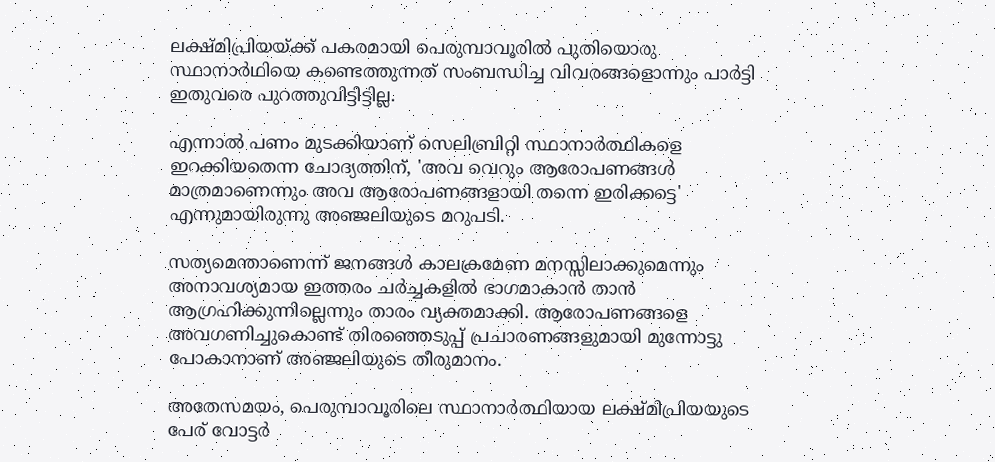ലക്ഷ്മിപ്രിയയ്ക്ക് പകരമായി പെരുമ്പാവൂരില്‍ പുതിയൊരു സ്ഥാനാര്‍ഥിയെ കണ്ടെത്തുന്നത് സംബന്ധിച്ച വിവരങ്ങളൊന്നും പാര്‍ട്ടി ഇതുവരെ പുറത്തുവിട്ടിട്ടില്ല.

എന്നാല്‍ പണം മുടക്കിയാണ് സെലിബ്രിറ്റി സ്ഥാനാര്‍ത്ഥികളെ ഇറക്കിയതെന്ന ചോദ്യത്തിന്, 'അവ വെറും ആരോപണങ്ങള്‍ മാത്രമാണെന്നും അവ ആരോപണങ്ങളായി തന്നെ ഇരിക്കട്ടെ' എന്നുമായിരുന്നു അഞ്ജലിയുടെ മറുപടി.

സത്യമെന്താണെന്ന് ജനങ്ങള്‍ കാലക്രമേണ മനസ്സിലാക്കുമെന്നും അനാവശ്യമായ ഇത്തരം ചര്‍ച്ചകളില്‍ ഭാഗമാകാന്‍ താന്‍ ആഗ്രഹിക്കുന്നില്ലെന്നും താരം വ്യക്തമാക്കി. ആരോപണങ്ങളെ അവഗണിച്ചുകൊണ്ട് തിരഞ്ഞെടുപ്പ് പ്രചാരണങ്ങളുമായി മുന്നോട്ടു പോകാനാണ് അഞ്ജലിയുടെ തീരുമാനം.

അതേസമയം, പെരുമ്പാവൂരിലെ സ്ഥാനാര്‍ത്ഥിയായ ലക്ഷ്മിപ്രിയയുടെ പേര് വോട്ടര്‍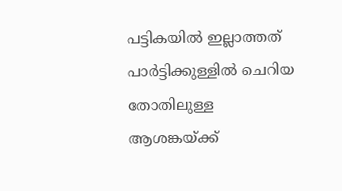പട്ടികയില്‍ ഇല്ലാത്തത് പാര്‍ട്ടിക്കുള്ളില്‍ ചെറിയ തോതിലുള്ള ആശങ്കയ്ക്ക്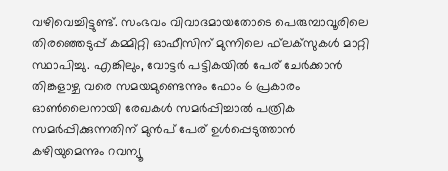വഴിവെച്ചിട്ടുണ്ട്. സംഭവം വിവാദമായതോടെ പെരുമ്പാവൂരിലെ തിരഞ്ഞെടുപ്പ് കമ്മിറ്റി ഓഫീസിന് മുന്നിലെ ഫ്‌ലക്‌സുകള്‍ മാറ്റി സ്ഥാപിച്ചു. എങ്കിലും, വോട്ടര്‍ പട്ടികയില്‍ പേര് ചേര്‍ക്കാന്‍ തിങ്കളാഴ്ച വരെ സമയമുണ്ടെന്നും ഫോം 6 പ്രകാരം ഓണ്‍ലൈനായി രേഖകള്‍ സമര്‍പ്പിച്ചാല്‍ പത്രിക സമര്‍പ്പിക്കുന്നതിന് മുന്‍പ് പേര് ഉള്‍പ്പെടുത്താന്‍ കഴിയുമെന്നും റവന്യൂ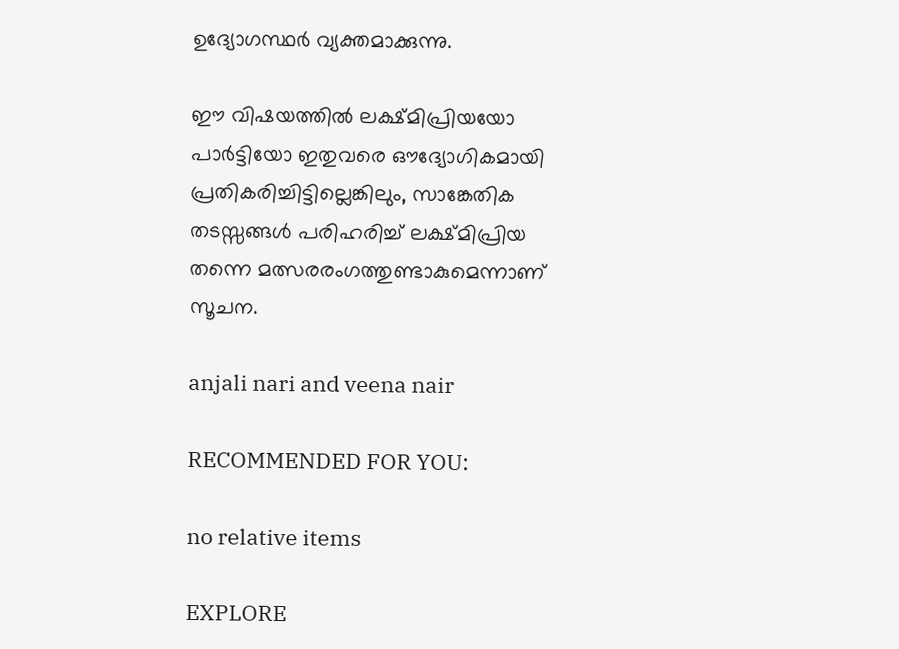ഉദ്യോഗസ്ഥര്‍ വ്യക്തമാക്കുന്നു.

ഈ വിഷയത്തില്‍ ലക്ഷ്മിപ്രിയയോ പാര്‍ട്ടിയോ ഇതുവരെ ഔദ്യോഗികമായി പ്രതികരിച്ചിട്ടില്ലെങ്കിലും, സാങ്കേതിക തടസ്സങ്ങള്‍ പരിഹരിച്ച് ലക്ഷ്മിപ്രിയ തന്നെ മത്സരരംഗത്തുണ്ടാകുമെന്നാണ് സൂചന.

anjali nari and veena nair

RECOMMENDED FOR YOU:

no relative items

EXPLORE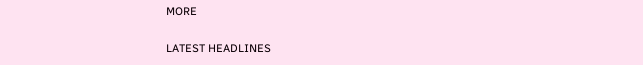MORE

LATEST HEADLINES